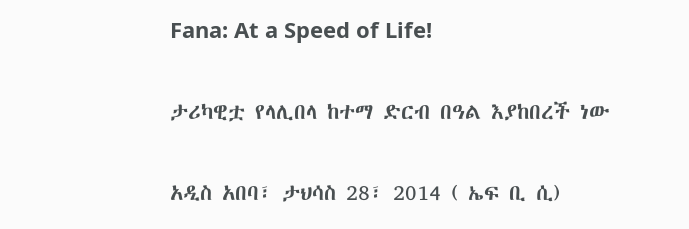Fana: At a Speed of Life!

ታሪካዊቷ የላሊበላ ከተማ ድርብ በዓል እያከበረች ነው

አዲስ አበባ፣ ታህሳስ 28፣ 2014 ( ኤፍ ቢ ሲ)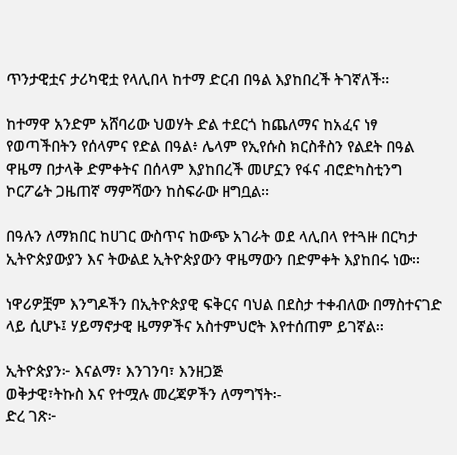ጥንታዊቷና ታሪካዊቷ የላሊበላ ከተማ ድርብ በዓል እያከበረች ትገኛለች፡፡

ከተማዋ አንድም አሸባሪው ህወሃት ድል ተደርጎ ከጨለማና ከአፈና ነፃ የወጣችበትን የሰላምና የድል በዓል፥ ሌላም የኢየሱስ ክርስቶስን የልደት በዓል ዋዜማ በታላቅ ድምቀትና በሰላም እያከበረች መሆኗን የፋና ብሮድካስቲንግ ኮርፖሬት ጋዜጠኛ ማምሻውን ከስፍራው ዘግቧል፡፡

በዓሉን ለማክበር ከሀገር ውስጥና ከውጭ አገራት ወደ ላሊበላ የተጓዙ በርካታ ኢትዮጵያውያን እና ትውልደ ኢትዮጵያውን ዋዜማውን በድምቀት እያከበሩ ነው፡፡

ነዋሪዎቿም እንግዶችን በኢትዮጵያዊ ፍቅርና ባህል በደስታ ተቀብለው በማስተናገድ ላይ ሲሆኑ፤ ሃይማኖታዊ ዜማዎችና አስተምህሮት እየተሰጠም ይገኛል፡፡

ኢትዮጵያን፦ እናልማ፣ እንገንባ፣ እንዘጋጅ
ወቅታዊ፣ትኩስ እና የተሟሉ መረጃዎችን ለማግኘት፡-
ድረ ገጽ፦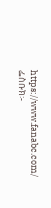https://www.fanabc.com/
ፌስቡክ፡-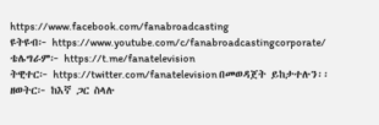https://www.facebook.com/fanabroadcasting
ዩትዩብ፦ https://www.youtube.com/c/fanabroadcastingcorporate/
ቴሌግራም፦ https://t.me/fanatelevision
ትዊተር፦ https://twitter.com/fanatelevision በመወዳጀት ይከታተሉን፡፡
ዘወትር፦ ከእኛ ጋር ስላሉ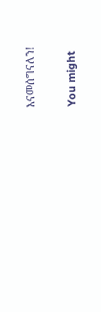እናመሰግናለን!

You might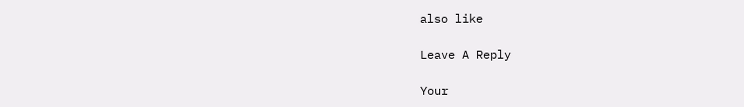also like

Leave A Reply

Your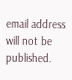email address will not be published.